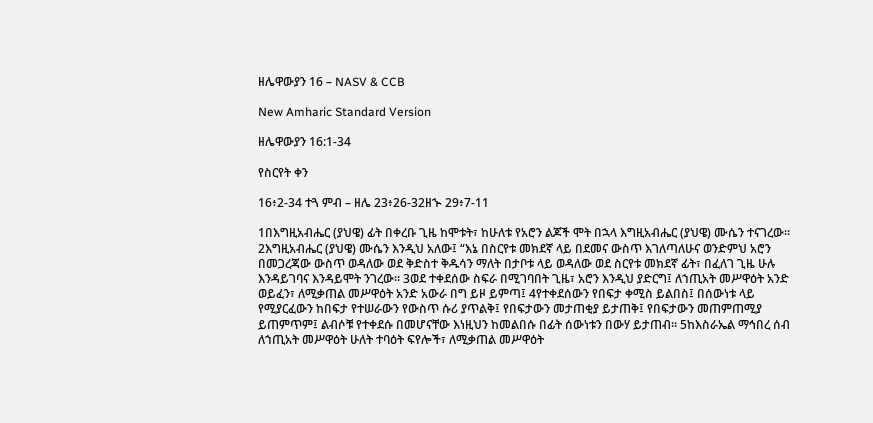ዘሌዋውያን 16 – NASV & CCB

New Amharic Standard Version

ዘሌዋውያን 16:1-34

የስርየት ቀን

16፥2-34 ተጓ ምብ – ዘሌ 23፥26-32ዘኍ 29፥7-11

1በእግዚአብሔር (ያህዌ) ፊት በቀረቡ ጊዜ ከሞቱት፣ ከሁለቱ የአሮን ልጆች ሞት በኋላ እግዚአብሔር (ያህዌ) ሙሴን ተናገረው። 2እግዚአብሔር (ያህዌ) ሙሴን እንዲህ አለው፤ “እኔ በስርየቱ መክደኛ ላይ በደመና ውስጥ እገለጣለሁና ወንድምህ አሮን በመጋረጃው ውስጥ ወዳለው ወደ ቅድስተ ቅዱሳን ማለት በታቦቱ ላይ ወዳለው ወደ ስርየቱ መክደኛ ፊት፣ በፈለገ ጊዜ ሁሉ እንዳይገባና እንዳይሞት ንገረው። 3ወደ ተቀደሰው ስፍራ በሚገባበት ጊዜ፣ አሮን እንዲህ ያድርግ፤ ለኀጢአት መሥዋዕት አንድ ወይፈን፣ ለሚቃጠል መሥዋዕት አንድ አውራ በግ ይዞ ይምጣ፤ 4የተቀደሰውን የበፍታ ቀሚስ ይልበስ፤ በሰውነቱ ላይ የሚያርፈውን ከበፍታ የተሠራውን የውስጥ ሱሪ ያጥልቅ፤ የበፍታውን መታጠቂያ ይታጠቅ፤ የበፍታውን መጠምጠሚያ ይጠምጥም፤ ልብሶቹ የተቀደሱ በመሆናቸው እነዚህን ከመልበሱ በፊት ሰውነቱን በውሃ ይታጠብ። 5ከእስራኤል ማኅበረ ሰብ ለኀጢአት መሥዋዕት ሁለት ተባዕት ፍየሎች፣ ለሚቃጠል መሥዋዕት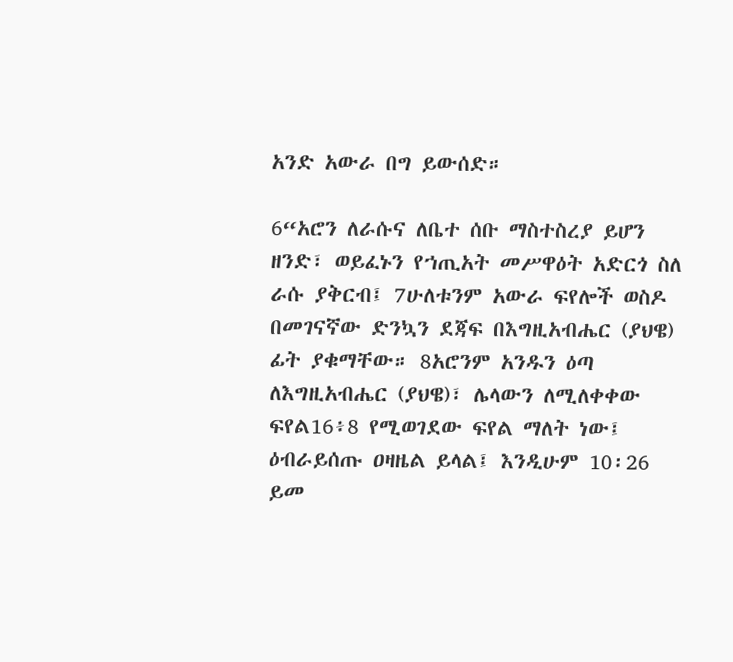አንድ አውራ በግ ይውሰድ።

6“አሮን ለራሱና ለቤተ ሰቡ ማስተስረያ ይሆን ዘንድ፣ ወይፈኑን የኀጢአት መሥዋዕት አድርጎ ስለ ራሱ ያቅርብ፤ 7ሁለቱንም አውራ ፍየሎች ወስዶ በመገናኛው ድንኳን ደጃፍ በእግዚአብሔር (ያህዌ) ፊት ያቁማቸው። 8አሮንም አንዱን ዕጣ ለእግዚአብሔር (ያህዌ)፣ ሌላውን ለሚለቀቀው ፍየል16፥8 የሚወገደው ፍየል ማለት ነው፤ ዕብራይሰጡ ዐዛዜል ይላል፤ እንዲሁም 10፡26 ይመ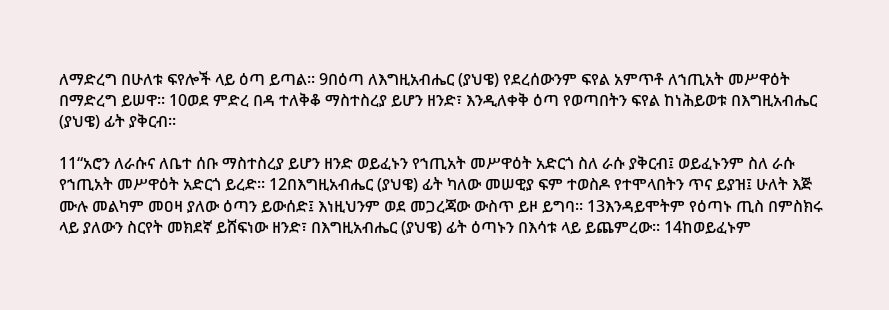ለማድረግ በሁለቱ ፍየሎች ላይ ዕጣ ይጣል። 9በዕጣ ለእግዚአብሔር (ያህዌ) የደረሰውንም ፍየል አምጥቶ ለኀጢአት መሥዋዕት በማድረግ ይሠዋ። 10ወደ ምድረ በዳ ተለቅቆ ማስተስረያ ይሆን ዘንድ፣ እንዲለቀቅ ዕጣ የወጣበትን ፍየል ከነሕይወቱ በእግዚአብሔር (ያህዌ) ፊት ያቅርብ።

11“አሮን ለራሱና ለቤተ ሰቡ ማስተስረያ ይሆን ዘንድ ወይፈኑን የኀጢአት መሥዋዕት አድርጎ ስለ ራሱ ያቅርብ፤ ወይፈኑንም ስለ ራሱ የኀጢአት መሥዋዕት አድርጎ ይረድ። 12በእግዚአብሔር (ያህዌ) ፊት ካለው መሠዊያ ፍም ተወስዶ የተሞላበትን ጥና ይያዝ፤ ሁለት እጅ ሙሉ መልካም መዐዛ ያለው ዕጣን ይውሰድ፤ እነዚህንም ወደ መጋረጃው ውስጥ ይዞ ይግባ። 13እንዳይሞትም የዕጣኑ ጢስ በምስክሩ ላይ ያለውን ስርየት መክደኛ ይሸፍነው ዘንድ፣ በእግዚአብሔር (ያህዌ) ፊት ዕጣኑን በእሳቱ ላይ ይጨምረው። 14ከወይፈኑም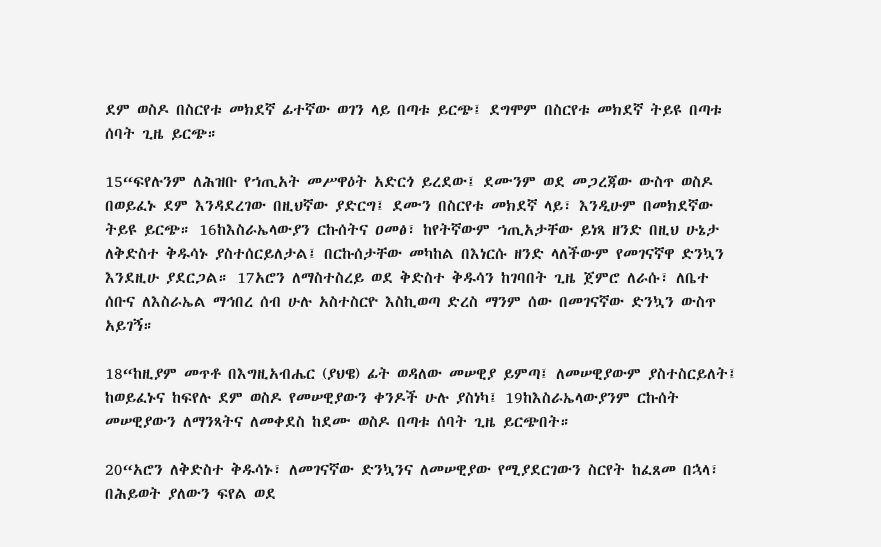ደም ወስዶ በስርየቱ መክደኛ ፊተኛው ወገን ላይ በጣቱ ይርጭ፤ ደግሞም በስርየቱ መክደኛ ትይዩ በጣቱ ሰባት ጊዜ ይርጭ።

15“ፍየሉንም ለሕዝቡ የኀጢአት መሥዋዕት አድርጎ ይረደው፤ ደሙንም ወደ መጋረጃው ውስጥ ወስዶ በወይፈኑ ደም እንዳደረገው በዚህኛው ያድርግ፤ ደሙን በስርየቱ መክደኛ ላይ፣ እንዲሁም በመክደኛው ትይዩ ይርጭ። 16ከእስራኤላውያን ርኩሰትና ዐመፅ፣ ከየትኛውም ኀጢአታቸው ይነጻ ዘንድ በዚህ ሁኔታ ለቅድስተ ቅዱሳኑ ያስተሰርይለታል፤ በርኩሰታቸው መካከል በእነርሱ ዘንድ ላለችውም የመገናኛዋ ድንኳን እንደዚሁ ያደርጋል። 17አሮን ለማስተስረይ ወደ ቅድስተ ቅዱሳን ከገባበት ጊዜ ጀምሮ ለራሱ፣ ለቤተ ሰቡና ለእስራኤል ማኅበረ ሰብ ሁሉ አስተስርዮ እስኪወጣ ድረስ ማንም ሰው በመገናኛው ድንኳን ውስጥ አይገኝ።

18“ከዚያም መጥቶ በእግዚአብሔር (ያህዌ) ፊት ወዳለው መሠዊያ ይምጣ፤ ለመሠዊያውም ያስተስርይለት፤ ከወይፈኑና ከፍየሉ ደም ወስዶ የመሠዊያውን ቀንዶች ሁሉ ያስነካ፤ 19ከእስራኤላውያንም ርኩሰት መሠዊያውን ለማንጻትና ለመቀደስ ከደሙ ወስዶ በጣቱ ሰባት ጊዜ ይርጭበት።

20“አሮን ለቅድስተ ቅዱሳኑ፣ ለመገናኛው ድንኳንና ለመሠዊያው የሚያደርገውን ስርየት ከፈጸመ በኋላ፣ በሕይወት ያለውን ፍየል ወደ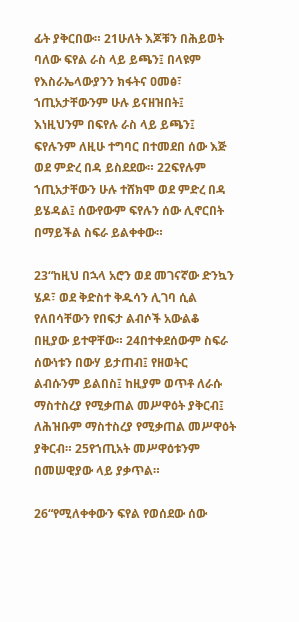ፊት ያቅርበው። 21ሁለት እጆቹን በሕይወት ባለው ፍየል ራስ ላይ ይጫን፤ በላዩም የእስራኤላውያንን ክፋትና ዐመፅ፣ ኀጢአታቸውንም ሁሉ ይናዘዝበት፤ እነዚህንም በፍየሉ ራስ ላይ ይጫን፤ ፍየሉንም ለዚሁ ተግባር በተመደበ ሰው እጅ ወደ ምድረ በዳ ይስደደው። 22ፍየሉም ኀጢአታቸውን ሁሉ ተሸክሞ ወደ ምድረ በዳ ይሄዳል፤ ሰውየውም ፍየሉን ሰው ሊኖርበት በማይችል ስፍራ ይልቀቀው።

23“ከዚህ በኋላ አሮን ወደ መገናኛው ድንኳን ሄዶ፣ ወደ ቅድስተ ቅዱሳን ሊገባ ሲል የለበሳቸውን የበፍታ ልብሶች አውልቆ በዚያው ይተዋቸው። 24በተቀደሰውም ስፍራ ሰውነቱን በውሃ ይታጠብ፤ የዘወትር ልብሱንም ይልበስ፤ ከዚያም ወጥቶ ለራሱ ማስተስረያ የሚቃጠል መሥዋዕት ያቅርብ፤ ለሕዝቡም ማስተስረያ የሚቃጠል መሥዋዕት ያቅርብ። 25የኀጢአት መሥዋዕቱንም በመሠዊያው ላይ ያቃጥል።

26“የሚለቀቀውን ፍየል የወሰደው ሰው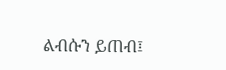ልብሱን ይጠብ፤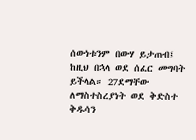ሰውነቱንም በውሃ ይታጠብ፤ ከዚህ በኋላ ወደ ሰፈር መግባት ይችላል። 27ደማቸው ለማስተስረያነት ወደ ቅድስተ ቅዱሳን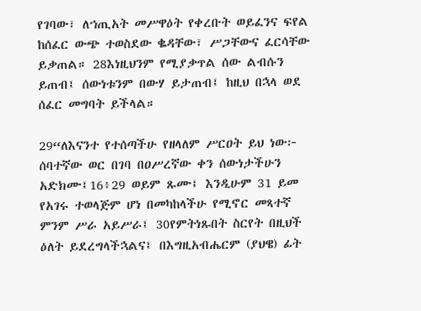የገባው፣ ለኀጢአት መሥዋዕት የቀረቡት ወይፈንና ፍየል ከሰፈር ውጭ ተወስደው ቈዳቸው፣ ሥጋቸውና ፈርሳቸው ይቃጠል። 28እነዚህንም የሚያቃጥል ሰው ልብሱን ይጠብ፤ ሰውነቱንም በውሃ ይታጠብ፤ ከዚህ በኋላ ወደ ሰፈር መግባት ይችላል።

29“ለእናንተ የተሰጣችሁ የዘላለም ሥርዐት ይህ ነው፦ ሰባተኛው ወር በገባ በዐሥረኛው ቀን ሰውነታችሁን አድክሙ፤16፥29 ወይም ጹሙ፤ እንዲሁም 31 ይመ የአገሩ ተወላጅም ሆነ በመካከላችሁ የሚኖር መጻተኛ ምንም ሥራ አይሥራ፤ 30የምትነጹበት ስርየት በዚህች ዕለት ይደረግላችኋልና፤ በእግዚአብሔርም (ያህዌ) ፊት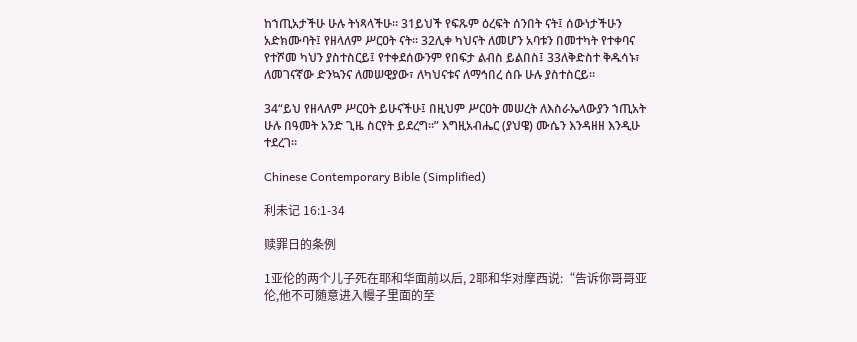ከኀጢአታችሁ ሁሉ ትነጻላችሁ። 31ይህች የፍጹም ዕረፍት ሰንበት ናት፤ ሰውነታችሁን አድክሙባት፤ የዘላለም ሥርዐት ናት። 32ሊቀ ካህናት ለመሆን አባቱን በመተካት የተቀባና የተሾመ ካህን ያስተስርይ፤ የተቀደሰውንም የበፍታ ልብስ ይልበስ፤ 33ለቅድስተ ቅዱሳኑ፣ ለመገናኛው ድንኳንና ለመሠዊያው፣ ለካህናቱና ለማኅበረ ሰቡ ሁሉ ያስተስርይ።

34“ይህ የዘላለም ሥርዐት ይሁናችሁ፤ በዚህም ሥርዐት መሠረት ለእስራኤላውያን ኀጢአት ሁሉ በዓመት አንድ ጊዜ ስርየት ይደረግ።” እግዚአብሔር (ያህዌ) ሙሴን እንዳዘዘ እንዲሁ ተደረገ።

Chinese Contemporary Bible (Simplified)

利未记 16:1-34

赎罪日的条例

1亚伦的两个儿子死在耶和华面前以后, 2耶和华对摩西说:“告诉你哥哥亚伦,他不可随意进入幔子里面的至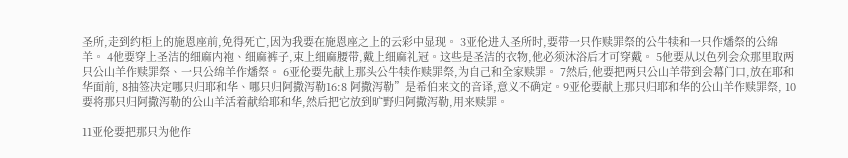圣所,走到约柜上的施恩座前,免得死亡,因为我要在施恩座之上的云彩中显现。 3亚伦进入圣所时,要带一只作赎罪祭的公牛犊和一只作燔祭的公绵羊。 4他要穿上圣洁的细麻内袍、细麻裤子,束上细麻腰带,戴上细麻礼冠。这些是圣洁的衣物,他必须沐浴后才可穿戴。 5他要从以色列会众那里取两只公山羊作赎罪祭、一只公绵羊作燔祭。 6亚伦要先献上那头公牛犊作赎罪祭,为自己和全家赎罪。 7然后,他要把两只公山羊带到会幕门口,放在耶和华面前, 8抽签决定哪只归耶和华、哪只归阿撒泻勒16:8 阿撒泻勒”是希伯来文的音译,意义不确定。9亚伦要献上那只归耶和华的公山羊作赎罪祭, 10要将那只归阿撒泻勒的公山羊活着献给耶和华,然后把它放到旷野归阿撒泻勒,用来赎罪。

11亚伦要把那只为他作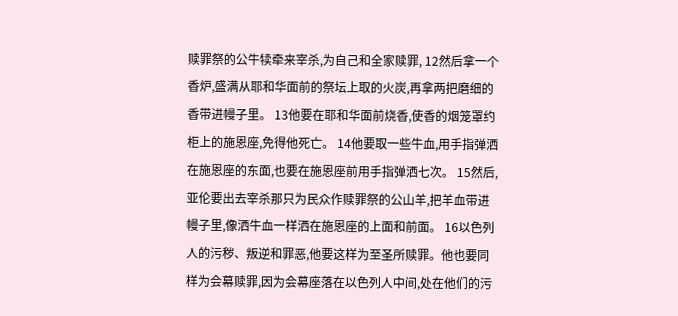赎罪祭的公牛犊牵来宰杀,为自己和全家赎罪, 12然后拿一个香炉,盛满从耶和华面前的祭坛上取的火炭,再拿两把磨细的香带进幔子里。 13他要在耶和华面前烧香,使香的烟笼罩约柜上的施恩座,免得他死亡。 14他要取一些牛血,用手指弹洒在施恩座的东面,也要在施恩座前用手指弹洒七次。 15然后,亚伦要出去宰杀那只为民众作赎罪祭的公山羊,把羊血带进幔子里,像洒牛血一样洒在施恩座的上面和前面。 16以色列人的污秽、叛逆和罪恶,他要这样为至圣所赎罪。他也要同样为会幕赎罪,因为会幕座落在以色列人中间,处在他们的污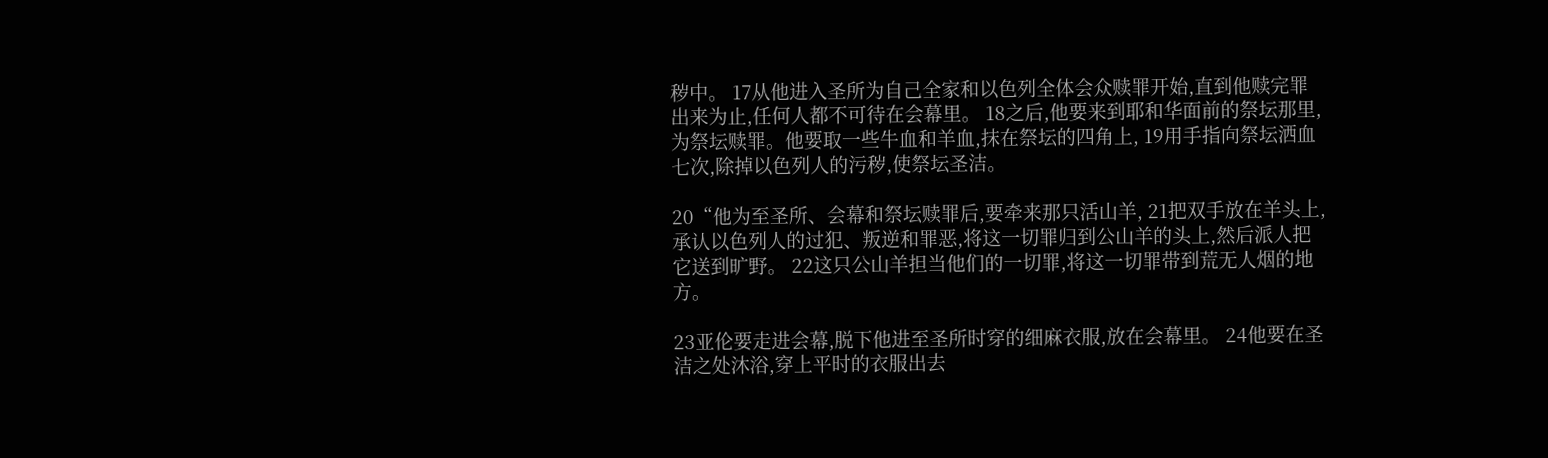秽中。 17从他进入圣所为自己全家和以色列全体会众赎罪开始,直到他赎完罪出来为止,任何人都不可待在会幕里。 18之后,他要来到耶和华面前的祭坛那里,为祭坛赎罪。他要取一些牛血和羊血,抹在祭坛的四角上, 19用手指向祭坛洒血七次,除掉以色列人的污秽,使祭坛圣洁。

20“他为至圣所、会幕和祭坛赎罪后,要牵来那只活山羊, 21把双手放在羊头上,承认以色列人的过犯、叛逆和罪恶,将这一切罪归到公山羊的头上,然后派人把它送到旷野。 22这只公山羊担当他们的一切罪,将这一切罪带到荒无人烟的地方。

23亚伦要走进会幕,脱下他进至圣所时穿的细麻衣服,放在会幕里。 24他要在圣洁之处沐浴,穿上平时的衣服出去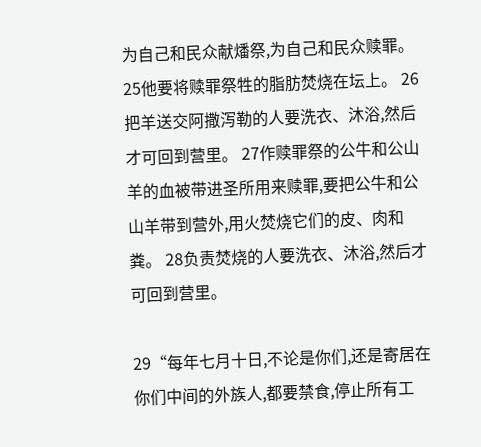为自己和民众献燔祭,为自己和民众赎罪。 25他要将赎罪祭牲的脂肪焚烧在坛上。 26把羊送交阿撒泻勒的人要洗衣、沐浴,然后才可回到营里。 27作赎罪祭的公牛和公山羊的血被带进圣所用来赎罪,要把公牛和公山羊带到营外,用火焚烧它们的皮、肉和粪。 28负责焚烧的人要洗衣、沐浴,然后才可回到营里。

29“每年七月十日,不论是你们,还是寄居在你们中间的外族人,都要禁食,停止所有工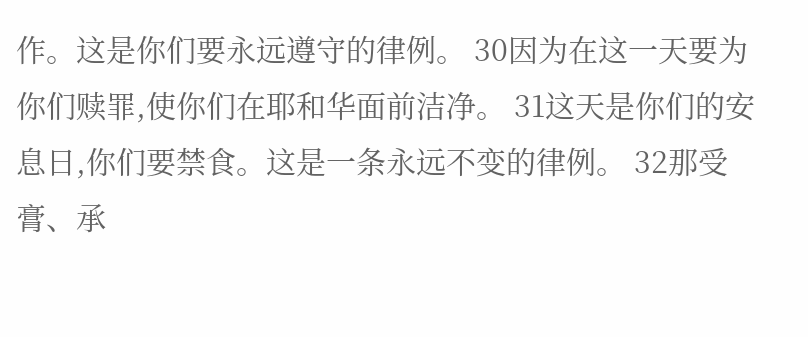作。这是你们要永远遵守的律例。 30因为在这一天要为你们赎罪,使你们在耶和华面前洁净。 31这天是你们的安息日,你们要禁食。这是一条永远不变的律例。 32那受膏、承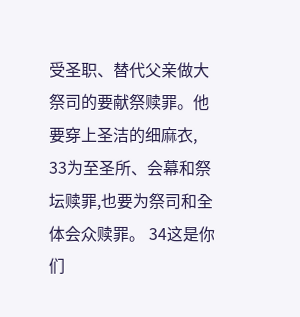受圣职、替代父亲做大祭司的要献祭赎罪。他要穿上圣洁的细麻衣, 33为至圣所、会幕和祭坛赎罪,也要为祭司和全体会众赎罪。 34这是你们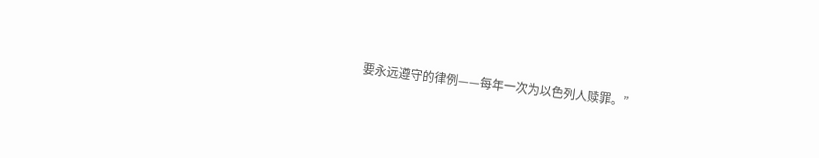要永远遵守的律例——每年一次为以色列人赎罪。”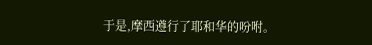于是,摩西遵行了耶和华的吩咐。